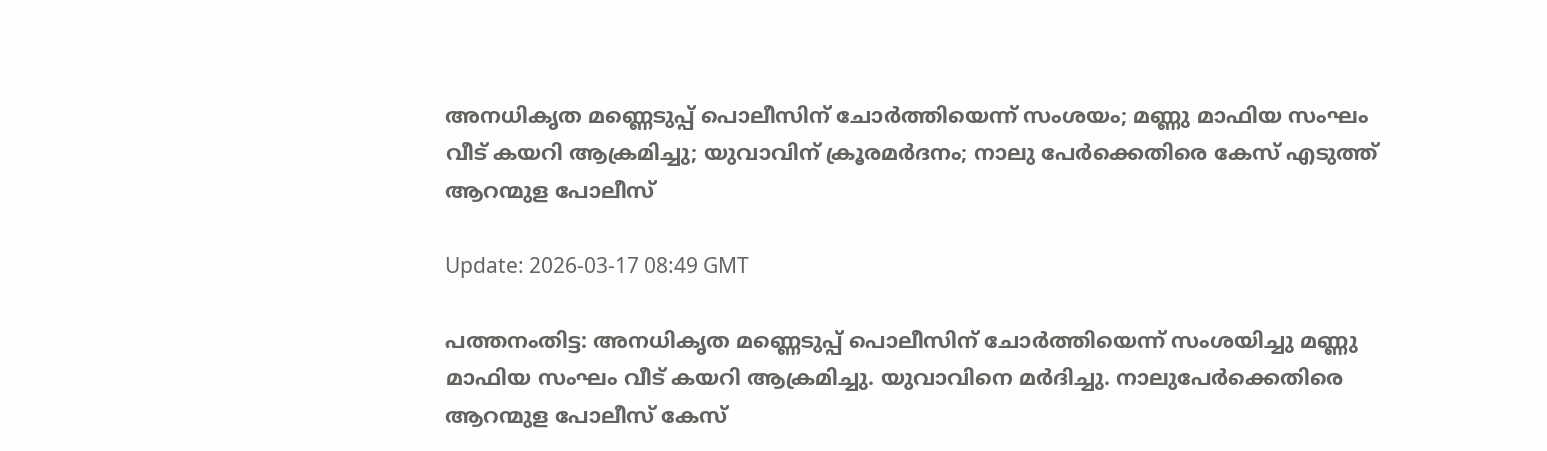അനധികൃത മണ്ണെടുപ്പ് പൊലീസിന് ചോര്‍ത്തിയെന്ന് സംശയം; മണ്ണു മാഫിയ സംഘം വീട് കയറി ആക്രമിച്ചു; യുവാവിന് ക്രൂരമര്‍ദനം; നാലു പേര്‍ക്കെതിരെ കേസ് എടുത്ത് ആറന്മുള പോലീസ്

Update: 2026-03-17 08:49 GMT

പത്തനംതിട്ട: അനധികൃത മണ്ണെടുപ്പ് പൊലീസിന് ചോര്‍ത്തിയെന്ന് സംശയിച്ചു മണ്ണു മാഫിയ സംഘം വീട് കയറി ആക്രമിച്ചു. യുവാവിനെ മര്‍ദിച്ചു. നാലുപേര്‍ക്കെതിരെ ആറന്മുള പോലീസ് കേസ്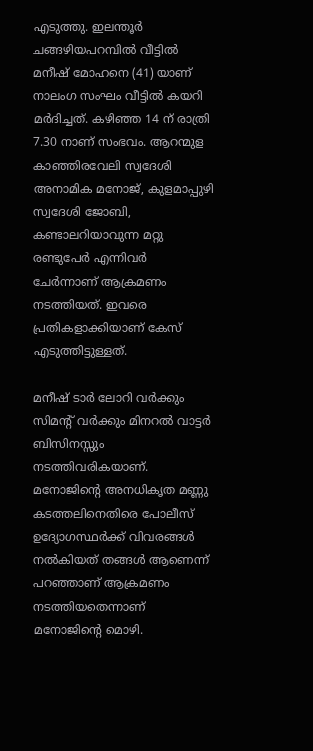എടുത്തു. ഇലന്തൂര്‍ ചങ്ങഴിയപറമ്പില്‍ വീട്ടില്‍ മനീഷ് മോഹനെ (41) യാണ് നാലംഗ സംഘം വീട്ടില്‍ കയറി മര്‍ദിച്ചത്. കഴിഞ്ഞ 14 ന് രാത്രി 7.30 നാണ് സംഭവം. ആറന്മുള കാഞ്ഞിരവേലി സ്വദേശി അനാമിക മനോജ്, കുളമാപ്പുഴി സ്വദേശി ജോബി, കണ്ടാലറിയാവുന്ന മറ്റു രണ്ടുപേര്‍ എന്നിവര്‍ ചേര്‍ന്നാണ് ആക്രമണം നടത്തിയത്. ഇവരെ പ്രതികളാക്കിയാണ് കേസ് എടുത്തിട്ടുള്ളത്.

മനീഷ് ടാര്‍ ലോറി വര്‍ക്കും സിമന്റ് വര്‍ക്കും മിനറല്‍ വാട്ടര്‍ ബിസിനസ്സും നടത്തിവരികയാണ്. മനോജിന്റെ അനധികൃത മണ്ണു കടത്തലിനെതിരെ പോലീസ് ഉദ്യോഗസ്ഥര്‍ക്ക് വിവരങ്ങള്‍ നല്‍കിയത് തങ്ങള്‍ ആണെന്ന് പറഞ്ഞാണ് ആക്രമണം നടത്തിയതെന്നാണ് മനോജിന്റെ മൊഴി.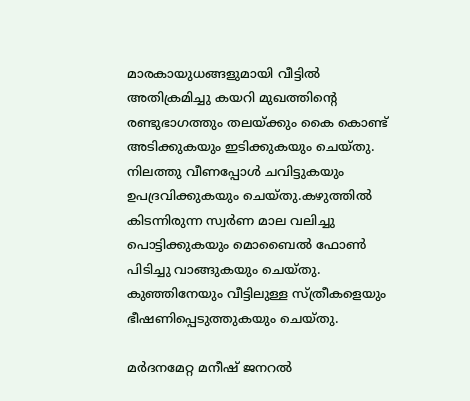മാരകായുധങ്ങളുമായി വീട്ടില്‍ അതിക്രമിച്ചു കയറി മുഖത്തിന്റെ രണ്ടുഭാഗത്തും തലയ്ക്കും കൈ കൊണ്ട് അടിക്കുകയും ഇടിക്കുകയും ചെയ്തു. നിലത്തു വീണപ്പോള്‍ ചവിട്ടുകയും ഉപദ്രവിക്കുകയും ചെയ്തു.കഴുത്തില്‍ കിടന്നിരുന്ന സ്വര്‍ണ മാല വലിച്ചു പൊട്ടിക്കുകയും മൊബൈല്‍ ഫോണ്‍ പിടിച്ചു വാങ്ങുകയും ചെയ്തു. കുഞ്ഞിനേയും വീട്ടിലുള്ള സ്ത്രീകളെയും ഭീഷണിപ്പെടുത്തുകയും ചെയ്തു.

മര്‍ദനമേറ്റ മനീഷ് ജനറല്‍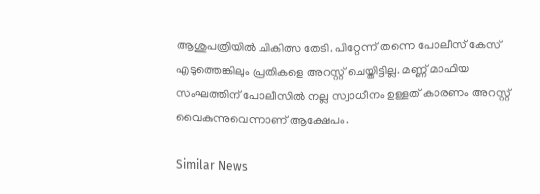ആശുപത്രിയില്‍ ചികിത്സ തേടി. പിറ്റേന്ന് തന്നെ പോലീസ് കേസ് എടുത്തെങ്കിലും പ്രതികളെ അറസ്റ്റ് ചെയ്തിട്ടില്ല. മണ്ണ് മാഫിയ സംഘത്തിന് പോലീസില്‍ നല്ല സ്വാധീനം ഉള്ളത് കാരണം അറസ്റ്റ് വൈകുന്നുവെന്നാണ് ആക്ഷേപം.

Similar News